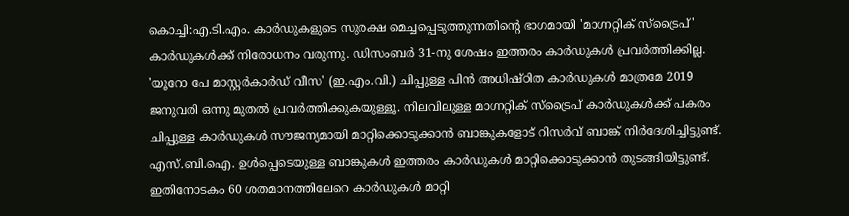കൊച്ചി:എ.ടി.എം. കാർഡുകളുടെ സുരക്ഷ മെച്ചപ്പെടുത്തുന്നതിന്റെ ഭാഗമായി 'മാഗ്നറ്റിക് സ്ട്രൈപ്' കാർഡുകൾക്ക് നിരോധനം വരുന്നു. ഡിസംബർ 31-നു ശേഷം ഇത്തരം കാർഡുകൾ പ്രവർത്തിക്കില്ല. 'യൂറോ പേ മാസ്റ്റർകാർഡ് വീസ' (ഇ.എം.വി.) ചിപ്പുള്ള പിൻ അധിഷ്ഠിത കാർഡുകൾ മാത്രമേ 2019 ജനുവരി ഒന്നു മുതൽ പ്രവർത്തിക്കുകയുള്ളൂ. നിലവിലുള്ള മാഗ്നറ്റിക് സ്ട്രൈപ് കാർഡുകൾക്ക് പകരം ചിപ്പുള്ള കാർഡുകൾ സൗജന്യമായി മാറ്റിക്കൊടുക്കാൻ ബാങ്കുകളോട് റിസർവ് ബാങ്ക് നിർദേശിച്ചിട്ടുണ്ട്. എസ്.ബി.ഐ. ഉൾപ്പെടെയുള്ള ബാങ്കുകൾ ഇത്തരം കാർഡുകൾ മാറ്റിക്കൊടുക്കാൻ തുടങ്ങിയിട്ടുണ്ട്. ഇതിനോടകം 60 ശതമാനത്തിലേറെ കാർഡുകൾ മാറ്റി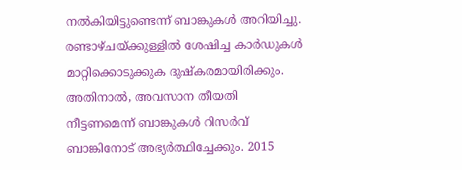നൽകിയിട്ടുണ്ടെന്ന് ബാങ്കുകൾ അറിയിച്ചു. രണ്ടാഴ്ചയ്ക്കുള്ളിൽ ശേഷിച്ച കാർഡുകൾ മാറ്റിക്കൊടുക്കുക ദുഷ്കരമായിരിക്കും. അതിനാൽ, അവസാന തീയതി നീട്ടണമെന്ന് ബാങ്കുകൾ റിസർവ് ബാങ്കിനോട് അഭ്യർത്ഥിച്ചേക്കും. 2015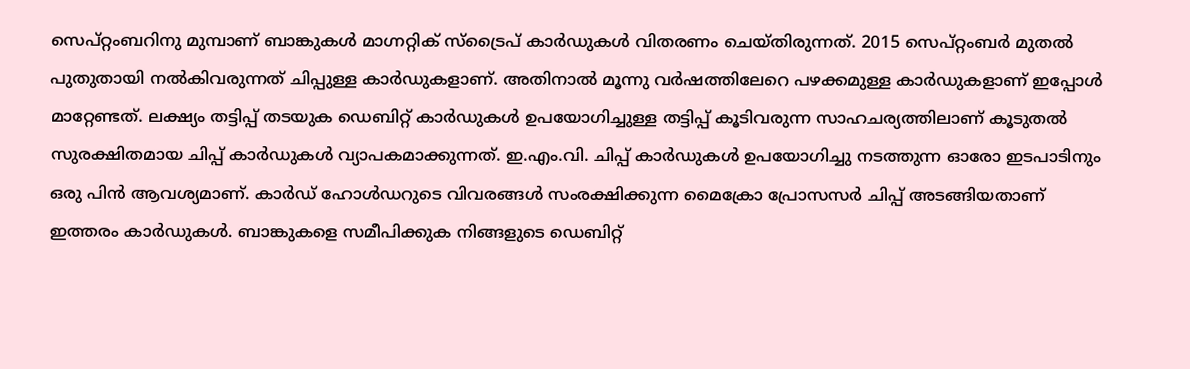സെപ്റ്റംബറിനു മുമ്പാണ് ബാങ്കുകൾ മാഗ്നറ്റിക് സ്ട്രൈപ് കാർഡുകൾ വിതരണം ചെയ്തിരുന്നത്. 2015 സെപ്റ്റംബർ മുതൽ പുതുതായി നൽകിവരുന്നത് ചിപ്പുള്ള കാർഡുകളാണ്. അതിനാൽ മൂന്നു വർഷത്തിലേറെ പഴക്കമുള്ള കാർഡുകളാണ് ഇപ്പോൾ മാറ്റേണ്ടത്. ലക്ഷ്യം തട്ടിപ്പ് തടയുക ഡെബിറ്റ് കാർഡുകൾ ഉപയോഗിച്ചുള്ള തട്ടിപ്പ് കൂടിവരുന്ന സാഹചര്യത്തിലാണ് കൂടുതൽ സുരക്ഷിതമായ ചിപ്പ് കാർഡുകൾ വ്യാപകമാക്കുന്നത്. ഇ.എം.വി. ചിപ്പ് കാർഡുകൾ ഉപയോഗിച്ചു നടത്തുന്ന ഓരോ ഇടപാടിനും ഒരു പിൻ ആവശ്യമാണ്. കാർഡ് ഹോൾഡറുടെ വിവരങ്ങൾ സംരക്ഷിക്കുന്ന മൈക്രോ പ്രോസസർ ചിപ്പ് അടങ്ങിയതാണ് ഇത്തരം കാർഡുകൾ. ബാങ്കുകളെ സമീപിക്കുക നിങ്ങളുടെ ഡെബിറ്റ്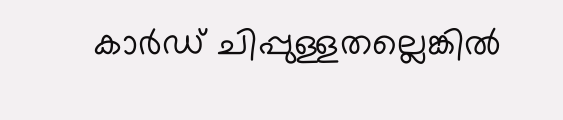കാർഡ് ചിപ്പുള്ളതല്ലെങ്കിൽ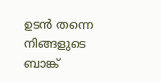ഉടൻ തന്നെ നിങ്ങളുടെ ബാങ്ക്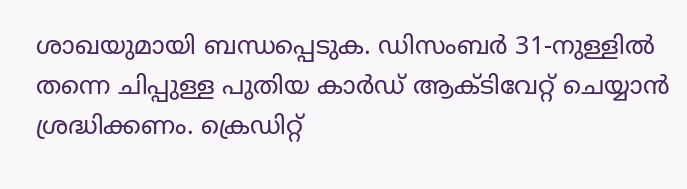ശാഖയുമായി ബന്ധപ്പെടുക. ഡിസംബർ 31-നുള്ളിൽ തന്നെ ചിപ്പുള്ള പുതിയ കാർഡ് ആക്ടിവേറ്റ് ചെയ്യാൻ ശ്രദ്ധിക്കണം. ക്രെഡിറ്റ്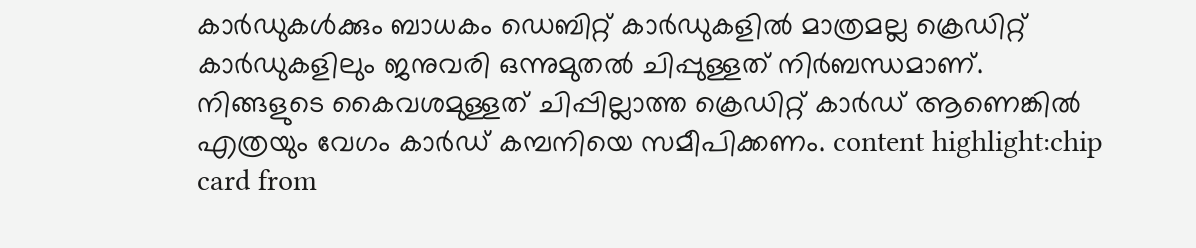കാർഡുകൾക്കും ബാധകം ഡെബിറ്റ് കാർഡുകളിൽ മാത്രമല്ല ക്രെഡിറ്റ് കാർഡുകളിലും ജനുവരി ഒന്നുമുതൽ ചിപ്പുള്ളത് നിർബന്ധമാണ്. നിങ്ങളുടെ കൈവശമുള്ളത് ചിപ്പില്ലാത്ത ക്രെഡിറ്റ് കാർഡ് ആണെങ്കിൽ എത്രയും വേഗം കാർഡ് കമ്പനിയെ സമീപിക്കണം. content highlight:chip card from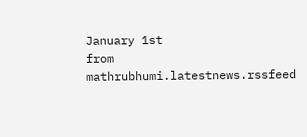January 1st
from mathrubhumi.latestnews.rssfeed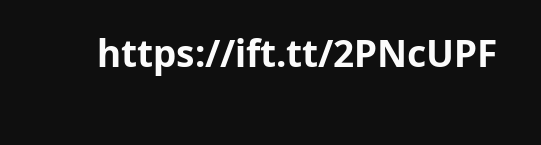https://ift.tt/2PNcUPF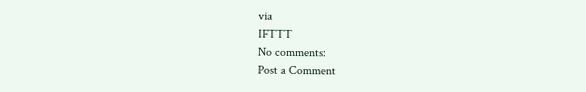via
IFTTT
No comments:
Post a Comment